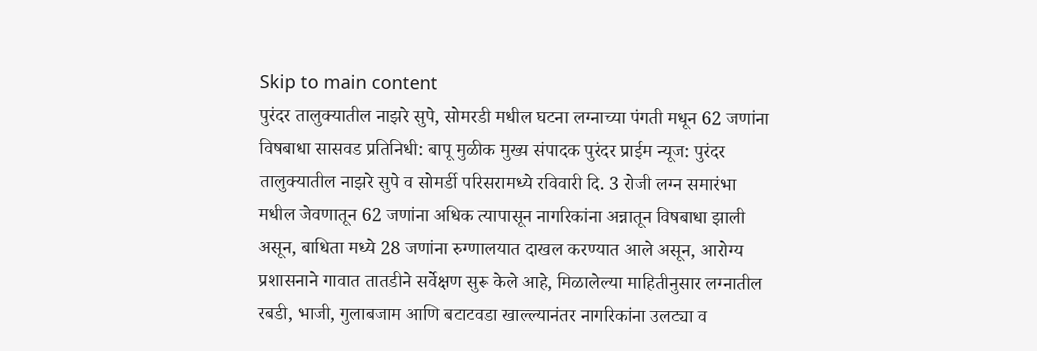Skip to main content
पुरंदर तालुक्यातील नाझरे सुपे, सोमरडी मधील घटना लग्नाच्या पंगती मधून 62 जणांना विषबाधा सासवड प्रतिनिधी: बापू मुळीक मुख्य संपादक पुरंदर प्राईम न्यूज: पुरंदर तालुक्यातील नाझरे सुपे व सोमर्डी परिसरामध्ये रविवारी दि. 3 रोजी लग्न समारंभा मधील जेवणातून 62 जणांना अधिक त्यापासून नागरिकांना अन्नातून विषबाधा झाली असून, बाधिता मध्ये 28 जणांना रुग्णालयात दाखल करण्यात आले असून, आरोग्य प्रशासनाने गावात तातडीने सर्वेक्षण सुरू केले आहे, मिळालेल्या माहितीनुसार लग्नातील रबडी, भाजी, गुलाबजाम आणि बटाटवडा खाल्ल्यानंतर नागरिकांना उलट्या व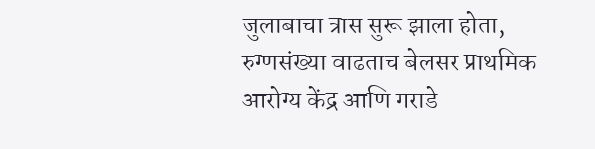जुलाबाचा त्रास सुरू झाला होता, रुग्णसंख्या वाढताच बेलसर प्राथमिक आरोग्य केंद्र आणि गराडे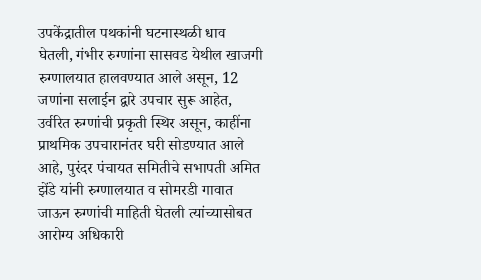उपकेंद्रातील पथकांनी घटनास्थळी धाव घेतली, गंभीर रुग्णांना सासवड येथील खाजगी रुग्णालयात हालवण्यात आले असून, 12 जणांना सलाईन द्वारे उपचार सुरू आहेत, उर्वरित रुग्णांची प्रकृती स्थिर असून, काहींना प्राथमिक उपचारानंतर घरी सोडण्यात आले आहे, पुरंदर पंचायत समितीचे सभापती अमित झेंडे यांनी रुग्णालयात व सोमरडी गावात जाऊन रुग्णांची माहिती घेतली त्यांच्यासोबत आरोग्य अधिकारी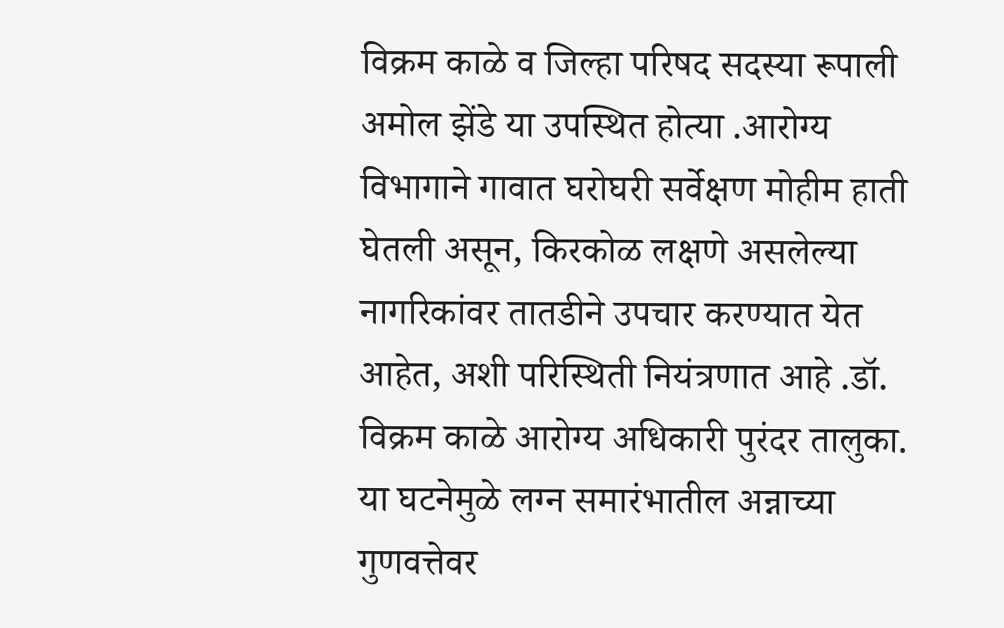विक्रम काळे व जिल्हा परिषद सदस्या रूपाली अमोल झेंडे या उपस्थित होत्या .आरोग्य विभागाने गावात घरोघरी सर्वेक्षण मोहीम हाती घेतली असून, किरकोळ लक्षणे असलेल्या नागरिकांवर तातडीने उपचार करण्यात येत आहेत, अशी परिस्थिती नियंत्रणात आहे .डॉ. विक्रम काळे आरोग्य अधिकारी पुरंदर तालुका. या घटनेमुळे लग्न समारंभातील अन्नाच्या गुणवत्तेवर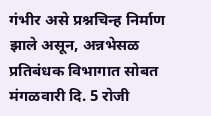गंभीर असे प्रश्नचिन्ह निर्माण झाले असून, अन्नभेसळ प्रतिबंधक विभागात सोबत मंगळवारी दि. 5 रोजी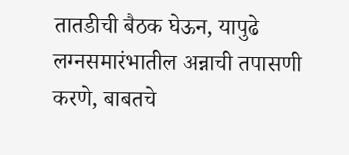तातडीची बैठक घेऊन, यापुढे लग्नसमारंभातील अन्नाची तपासणी करणे, बाबतचे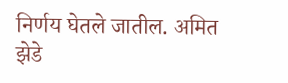निर्णय घेतले जातील. अमित झेडे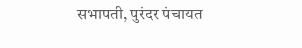सभापती, पुरंदर पंचायत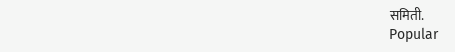समिती.
Popular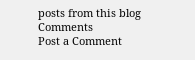posts from this blog
Comments
Post a Comment